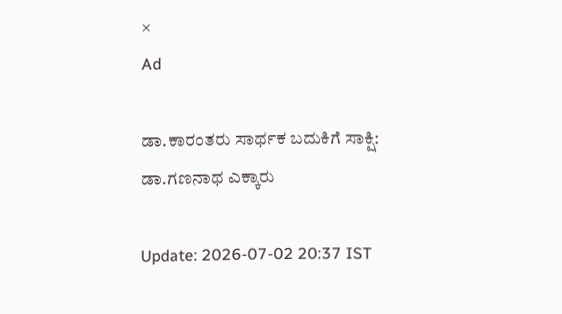×
Ad

ಡಾ.ಕಾರಂತರು ಸಾರ್ಥಕ ಬದುಕಿಗೆ ಸಾಕ್ಷಿ: ಡಾ.ಗಣನಾಥ ಎಕ್ಕಾರು

Update: 2026-07-02 20:37 IST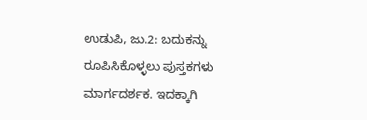ಉಡುಪಿ, ಜು.2: ಬದುಕನ್ನು ರೂಪಿಸಿಕೊಳ್ಳಲು ಪುಸ್ತಕಗಳು ಮಾರ್ಗದರ್ಶಕ. ಇದಕ್ಕಾಗಿ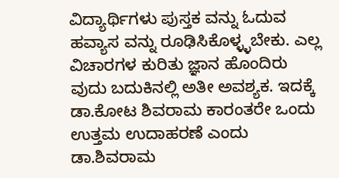ವಿದ್ಯಾರ್ಥಿಗಳು ಪುಸ್ತಕ ವನ್ನು ಓದುವ ಹವ್ಯಾಸ ವನ್ನು ರೂಢಿಸಿಕೊಳ್ಳ್ಳಬೇಕು. ಎಲ್ಲ ವಿಚಾರಗಳ ಕುರಿತು ಜ್ಞಾನ ಹೊಂದಿರು ವುದು ಬದುಕಿನಲ್ಲಿ ಅತೀ ಅವಶ್ಯಕ. ಇದಕ್ಕೆ ಡಾ.ಕೋಟ ಶಿವರಾಮ ಕಾರಂತರೇ ಒಂದು ಉತ್ತಮ ಉದಾಹರಣೆ ಎಂದು ಡಾ.ಶಿವರಾಮ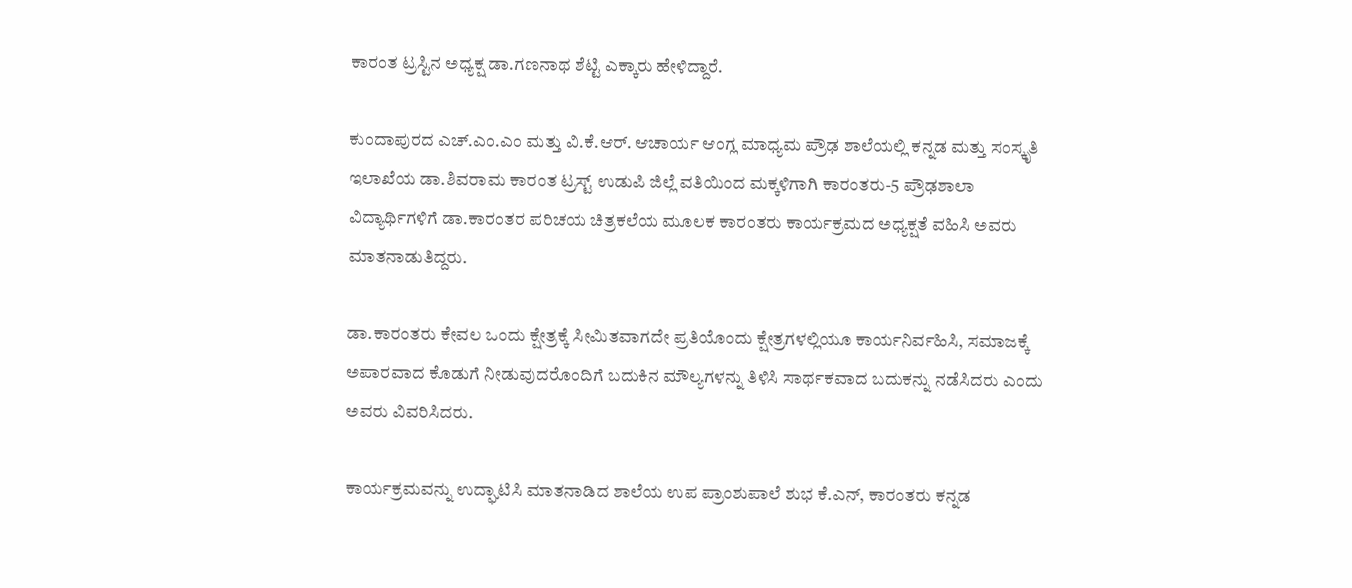ಕಾರಂತ ಟ್ರಸ್ಟಿನ ಅಧ್ಯಕ್ಷ ಡಾ.ಗಣನಾಥ ಶೆಟ್ಟಿ ಎಕ್ಕಾರು ಹೇಳಿದ್ದಾರೆ.

ಕುಂದಾಪುರದ ಎಚ್.ಎಂ.ಎಂ ಮತ್ತು ವಿ.ಕೆ.ಆರ್. ಆಚಾರ್ಯ ಆಂಗ್ಲ ಮಾಧ್ಯಮ ಪ್ರೌಢ ಶಾಲೆಯಲ್ಲಿ ಕನ್ನಡ ಮತ್ತು ಸಂಸ್ಕೃತಿ ಇಲಾಖೆಯ ಡಾ.ಶಿವರಾಮ ಕಾರಂತ ಟ್ರಸ್ಟ್ ಉಡುಪಿ ಜಿಲ್ಲೆ ವತಿಯಿಂದ ಮಕ್ಕಳಿಗಾಗಿ ಕಾರಂತರು-5 ಪ್ರೌಢಶಾಲಾ ವಿದ್ಯಾರ್ಥಿಗಳಿಗೆ ಡಾ.ಕಾರಂತರ ಪರಿಚಯ ಚಿತ್ರಕಲೆಯ ಮೂಲಕ ಕಾರಂತರು ಕಾರ್ಯಕ್ರಮದ ಅಧ್ಯಕ್ಷತೆ ವಹಿಸಿ ಅವರು ಮಾತನಾಡುತಿದ್ದರು.

ಡಾ.ಕಾರಂತರು ಕೇವಲ ಒಂದು ಕ್ಷೇತ್ರಕ್ಕೆ ಸೀಮಿತವಾಗದೇ ಪ್ರತಿಯೊಂದು ಕ್ಷೇತ್ರಗಳಲ್ಲಿಯೂ ಕಾರ್ಯನಿರ್ವಹಿಸಿ, ಸಮಾಜಕ್ಕೆ ಅಪಾರವಾದ ಕೊಡುಗೆ ನೀಡುವುದರೊಂದಿಗೆ ಬದುಕಿನ ಮೌಲ್ಯಗಳನ್ನು ತಿಳಿಸಿ ಸಾರ್ಥಕವಾದ ಬದುಕನ್ನು ನಡೆಸಿದರು ಎಂದು ಅವರು ವಿವರಿಸಿದರು.

ಕಾರ್ಯಕ್ರಮವನ್ನು ಉದ್ಘಾಟಿಸಿ ಮಾತನಾಡಿದ ಶಾಲೆಯ ಉಪ ಪ್ರಾಂಶುಪಾಲೆ ಶುಭ ಕೆ.ಎನ್, ಕಾರಂತರು ಕನ್ನಡ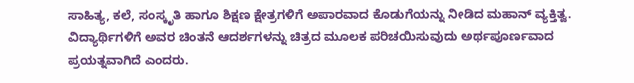ಸಾಹಿತ್ಯ, ಕಲೆ, ಸಂಸ್ಕೃತಿ ಹಾಗೂ ಶಿಕ್ಷಣ ಕ್ಷೇತ್ರಗಳಿಗೆ ಅಪಾರವಾದ ಕೊಡುಗೆಯನ್ನು ನೀಡಿದ ಮಹಾನ್ ವ್ಯಕ್ತಿತ್ವ. ವಿದ್ಯಾರ್ಥಿಗಳಿಗೆ ಅವರ ಚಿಂತನೆ ಆದರ್ಶಗಳನ್ನು ಚಿತ್ರದ ಮೂಲಕ ಪರಿಚಯಿಸುವುದು ಅರ್ಥಪೂರ್ಣವಾದ ಪ್ರಯತ್ನವಾಗಿದೆ ಎಂದರು.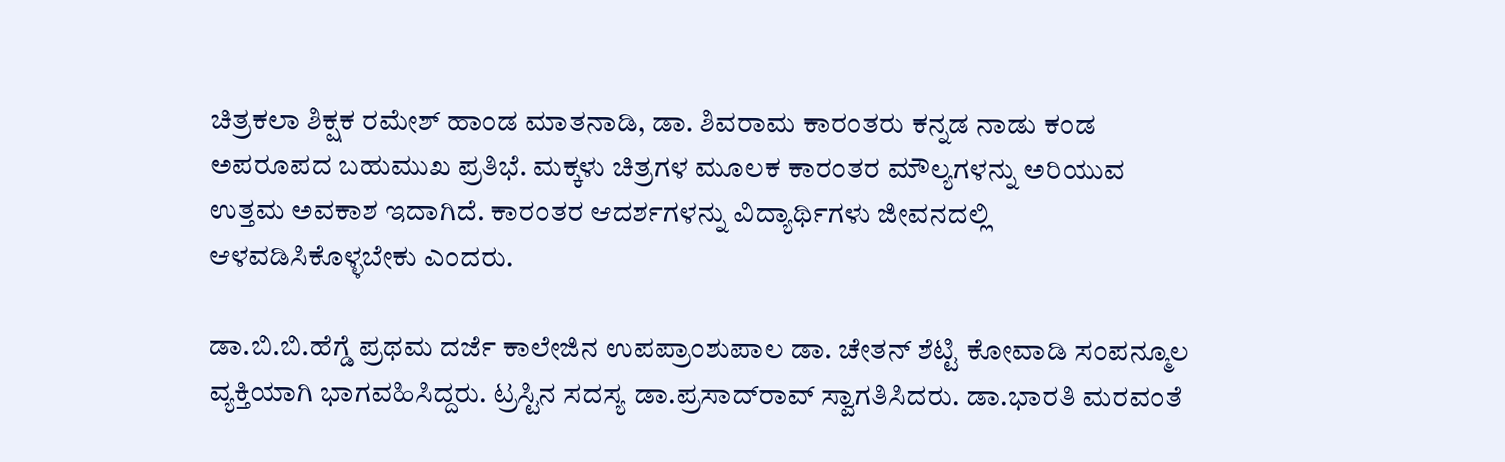ಚಿತ್ರಕಲಾ ಶಿಕ್ಷಕ ರಮೇಶ್ ಹಾಂಡ ಮಾತನಾಡಿ, ಡಾ. ಶಿವರಾಮ ಕಾರಂತರು ಕನ್ನಡ ನಾಡು ಕಂಡ ಅಪರೂಪದ ಬಹುಮುಖ ಪ್ರತಿಭೆ. ಮಕ್ಕಳು ಚಿತ್ರಗಳ ಮೂಲಕ ಕಾರಂತರ ಮೌಲ್ಯಗಳನ್ನು ಅರಿಯುವ ಉತ್ತಮ ಅವಕಾಶ ಇದಾಗಿದೆ. ಕಾರಂತರ ಆದರ್ಶಗಳನ್ನು ವಿದ್ಯಾರ್ಥಿಗಳು ಜೀವನದಲ್ಲಿ ಆಳವಡಿಸಿಕೊಳ್ಳಬೇಕು ಎಂದರು.

ಡಾ.ಬಿ.ಬಿ.ಹೆಗ್ಡೆ ಪ್ರಥಮ ದರ್ಜೆ ಕಾಲೇಜಿನ ಉಪಪ್ರಾಂಶುಪಾಲ ಡಾ. ಚೇತನ್ ಶೆಟ್ಟಿ ಕೋವಾಡಿ ಸಂಪನ್ಮೂಲ ವ್ಯಕ್ತಿಯಾಗಿ ಭಾಗವಹಿಸಿದ್ದರು. ಟ್ರಸ್ಟಿನ ಸದಸ್ಯ ಡಾ.ಪ್ರಸಾದ್‌ರಾವ್ ಸ್ವಾಗತಿಸಿದರು. ಡಾ.ಭಾರತಿ ಮರವಂತೆ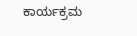ಕಾರ್ಯಕ್ರಮ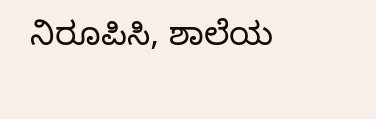ನಿರೂಪಿಸಿ, ಶಾಲೆಯ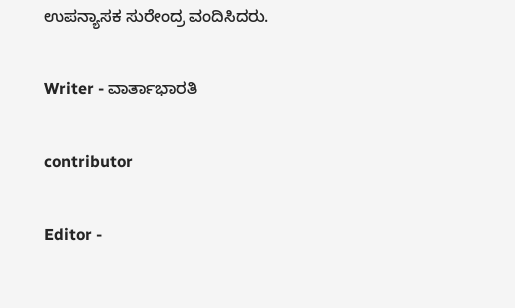ಉಪನ್ಯಾಸಕ ಸುರೇಂದ್ರ ವಂದಿಸಿದರು.

Writer - ವಾರ್ತಾಭಾರತಿ

contributor

Editor -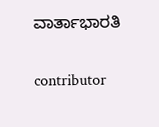ವಾರ್ತಾಭಾರತಿ

contributor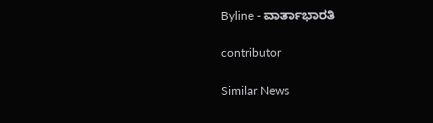Byline - ವಾರ್ತಾಭಾರತಿ

contributor

Similar News